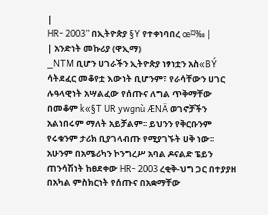|
HR- 2003” በኢትዮጵያ §Y የተቀነባበረ œ¤‰ |
| አንድነት መኩሪያ (ዋኢማ)
_NTM ቢሆን ሀገራችን ኢትዮጵያ ነፃነቷን አስ«BÝ ሳትደፈር መቆየቷ እውነት ቢሆንም፣ የራሳቸውን ሀገር ሉዓላዊነት አሣልፈው የሰጡና ለግል ጥቅማቸው በመቆም k«§T UR ywgnù ÆNÄ ወገኖቻችን አልነበሩም ማለት አይቻልም፡፡ ይህንን የቅርቡንም የሩቁንም ታሪክ ቢያገላብጡ የሚያገኙት ሀቅ ነው፡፡ አሁንም በአሜሪካን ኮንግረሥ አባል ዶናልድ ፔይን ጠንሳሽነት ከፀደቀው HR- 2003 ረቂቅ-ህግ ጋር በተያያዘ በአካል ምስክርነት የሰጡና በአቋማቸው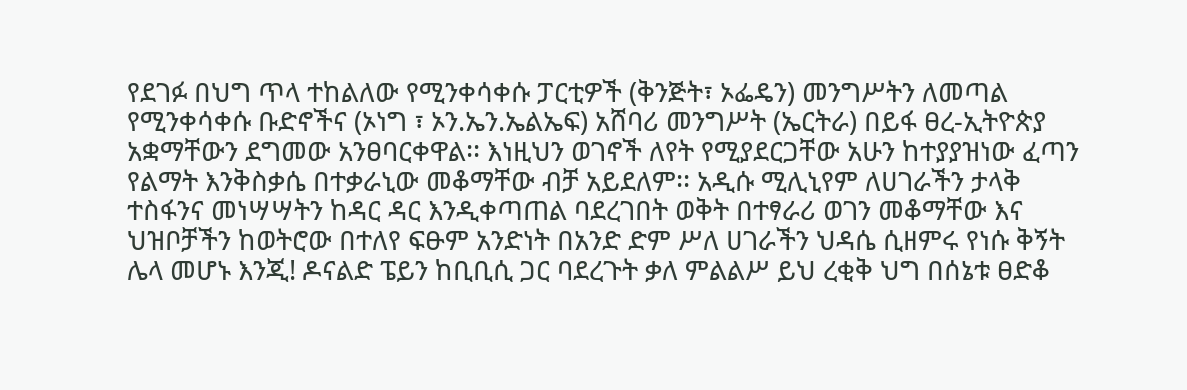የደገፉ በህግ ጥላ ተከልለው የሚንቀሳቀሱ ፓርቲዎች (ቅንጅት፣ ኦፌዴን) መንግሥትን ለመጣል የሚንቀሳቀሱ ቡድኖችና (ኦነግ ፣ ኦን.ኤን.ኤልኤፍ) አሸባሪ መንግሥት (ኤርትራ) በይፋ ፀረ-ኢትዮጵያ አቋማቸውን ደግመው አንፀባርቀዋል፡፡ እነዚህን ወገኖች ለየት የሚያደርጋቸው አሁን ከተያያዝነው ፈጣን የልማት እንቅስቃሴ በተቃራኒው መቆማቸው ብቻ አይደለም፡፡ አዲሱ ሚሊኒየም ለሀገራችን ታላቅ ተስፋንና መነሣሣትን ከዳር ዳር እንዲቀጣጠል ባደረገበት ወቅት በተፃራሪ ወገን መቆማቸው እና ህዝቦቻችን ከወትሮው በተለየ ፍፁም አንድነት በአንድ ድም ሥለ ሀገራችን ህዳሴ ሲዘምሩ የነሱ ቅኝት ሌላ መሆኑ እንጂ! ዶናልድ ፔይን ከቢቢሲ ጋር ባደረጉት ቃለ ምልልሥ ይህ ረቂቅ ህግ በሰኔቱ ፀድቆ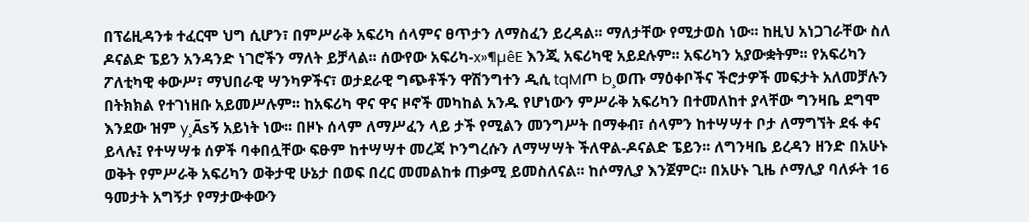በፕሬዚዳንቱ ተፈርሞ ህግ ሲሆን፣ በምሥራቅ አፍሪካ ሰላምና ፀጥታን ለማስፈን ይረዳል፡፡ ማለታቸው የሚታወስ ነው፡፡ ከዚህ አነጋገራቸው ስለ ዶናልድ ፔይን አንዳንድ ነገሮችን ማለት ይቻላል፡፡ ሰውየው አፍሪካ-x»¶µêE እንጂ አፍሪካዊ አይደሉም፡፡ አፍሪካን አያውቋትም፡፡ የአፍሪካን ፖለቲካዊ ቀውሥ፣ ማህበራዊ ሣንካዎችና፣ ወታደራዊ ግጭቶችን ዋሽንግተን ዲሲ tqMጦ b¸ወጡ ማዕቀቦችና ችሮታዎች መፍታት አለመቻሉን በትክክል የተገነዘቡ አይመሥሉም፡፡ ከአፍሪካ ዋና ዋና ዞኖች መካከል አንዱ የሆነውን ምሥራቅ አፍሪካን በተመለከተ ያላቸው ግንዛቤ ደግሞ እንደው ዝም y¸Ãsኝ አይነት ነው፡፡ በዞኑ ሰላም ለማሥፈን ላይ ታች የሚልን መንግሥት በማቀብ፣ ሰላምን ከተሣሣተ ቦታ ለማግኘት ደፋ ቀና ይላሉ፤ የተሣሣቱ ሰዎች ባቀበሏቸው ፍፁም ከተሣሣተ መረጃ ኮንግረሱን ለማሣሣት ችለዋል-ዶናልድ ፔይን፡፡ ለግንዛቤ ይረዳን ዘንድ በአሁኑ ወቅት የምሥራቅ አፍሪካን ወቅታዊ ሁኔታ በወፍ በረር መመልከቱ ጠቃሚ ይመስለናል፡፡ ከሶማሊያ እንጀምር፡፡ በአሁኑ ጊዜ ሶማሊያ ባለፉት 16 ዓመታት አግኝታ የማታውቀውን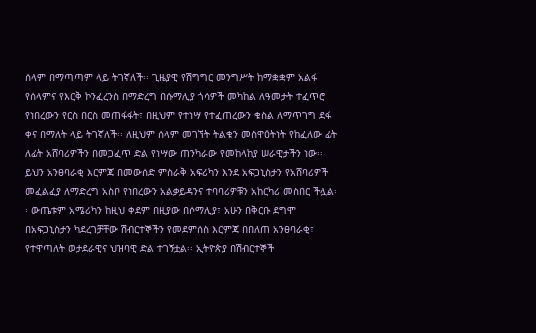ሰላም በማጣጣም ላይ ትገኛለች፡፡ ጊዜያዊ የሽግግር መንግሥት ከማቋቋም አልፋ የሰላምና የእርቅ ኮንፈረንስ በማድረግ በሱማሊያ ጎሳዎች መካከል ለዓመታት ተፈጥሮ የነበረውን የርስ በርስ መጠፋፋት፣ በዚህም የተነሣ የተፈጠረውን ቁስል ለማጥገግ ደፋ ቀና በማለት ላይ ትገኛለች፡፡ ለዚህም ሰላም መገኘት ትልቁን መስዋዕትነት የከፈለው ፊት ለፊት አሸባሪዎችን በመጋፈጥ ድል የነሣው ጠንካራው የመከላከያ ሠራዊታችን ነው፡፡ ይህን አንፀባራቂ እርምጃ በመውሰድ ምስራቅ አፍሪካን እንደ አፍጋኒስታን የአሸባሪዎች መፈልፈያ ለማድረግ አስቦ የነበረውን አልቃይዳንና ተባባሪዎቹን አከርካሪ መስበር ችሏል፡፡ ውጤቱም አሜሪካን ከዚህ ቀደም በዚያው በሶማሊያ፣ አሁን በቅርቡ ደግሞ በአፍጋኒስታን ካደረገቻቸው ሽብርተኞችን የመደምሰስ እርምጃ በበለጠ አንፀባራቂ፣ የተዋጣለት ወታደራዊና ህዝባዊ ድል ተገኝቷል፡፡ ኢትዮጵያ በሽብርተኞች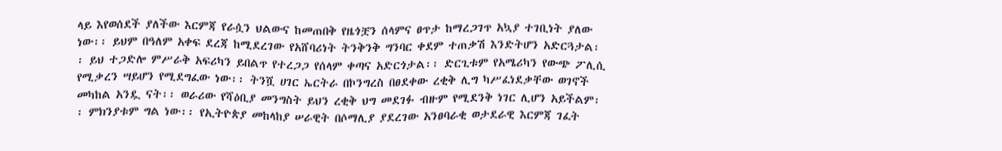ላይ እየወሰደች ያለችው እርምጃ የራሷን ህልውና ከመጠበቅ የዜጎቿን ሰላምና ፀጥታ ከማረጋገጥ አኳያ ተገቢነት ያለው ነው፡፡ ይህም በዓለም አቀፍ ደረጃ ከሚደረገው የአሸባሪነት ትንቅንቅ ግንባር ቀደም ተጠቃሽ እንድትሆን አድርጓታል፡፡ ይህ ተጋድሎ ምሥራቅ አፍሪካን ይበልጥ የተረጋጋ የሰላም ቀጣና አድርጎታል፡፡ ድርጊቱም የአሜሪካን የውጭ ፖሊሲ የሚቃረን ሣይሆን የሚደግፈው ነው፡፡ ትንሿ ሀገር ኤርትራ በኮንግረስ በፀደቀው ረቂቅ ሊግ ካሥፈነደቃቸው ወገኖች መካከል አንዷ ናት፡፡ ወራሪው የሻዕቢያ መንግስት ይህን ረቂቅ ህግ መደገፉ ብዙም የሚደንቅ ነገር ሊሆን አይችልም፡፡ ምክንያቱም ግል ነው፡፡ የኢትዮጵያ መከላከያ ሠራዊት በሶማሊያ ያደረገው አንፀባራቂ ወታደራዊ እርምጃ ገፈት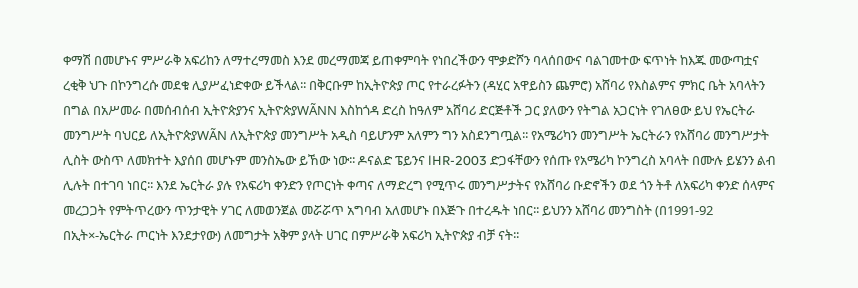ቀማሽ በመሆኑና ምሥራቅ አፍሪከን ለማተረማመስ እንደ መረማመጃ ይጠቀምባት የነበረችውን ሞቃድሾን ባላሰበውና ባልገመተው ፍጥነት ከእጁ መውጣቷና ረቂቅ ህጉ በኮንግረሱ መደቁ ሊያሥፈነድቀው ይችላል፡፡ በቅርቡም ከኢትዮጵያ ጦር የተራረፉትን (ዳሂር አዋይስን ጨምሮ) አሸባሪ የእስልምና ምክር ቤት አባላትን በግል በአሥመራ በመሰብሰብ ኢትዮጵያንና ኢትዮጵያWÃNN እስከጎዳ ድረስ ከዓለም አሸባሪ ድርጅቶች ጋር ያለውን የትግል አጋርነት የገለፀው ይህ የኤርትራ መንግሥት ባህርይ ለኢትዮጵያWÃN ለኢትዮጵያ መንግሥት አዲስ ባይሆንም አለምን ግን አስደንግጧል፡፡ የአሜሪካን መንግሥት ኤርትራን የአሸባሪ መንግሥታት ሊስት ውስጥ ለመክተት እያሰበ መሆኑም መንስኤው ይኸው ነው፡፡ ዶናልድ ፔይንና lHR-2003 ድጋፋቸውን የሰጡ የአሜሪካ ኮንግረስ አባላት በሙሉ ይሄንን ልብ ሊሉት በተገባ ነበር፡፡ እንደ ኤርትራ ያሉ የአፍሪካ ቀንድን የጦርነት ቀጣና ለማድረግ የሚጥሩ መንግሥታትና የአሸባሪ ቡድኖችን ወደ ጎን ትቶ ለአፍሪካ ቀንድ ሰላምና መረጋጋት የምትጥረውን ጥንታዊት ሃገር ለመወንጀል መሯሯጥ አግባብ አለመሆኑ በእጅጉ በተረዱት ነበር፡፡ ይህንን አሸባሪ መንግስት (በ1991-92 በኢት×-ኤርትራ ጦርነት እንደታየው) ለመግታት አቅም ያላት ሀገር በምሥራቅ አፍሪካ ኢትዮጵያ ብቻ ናት፡፡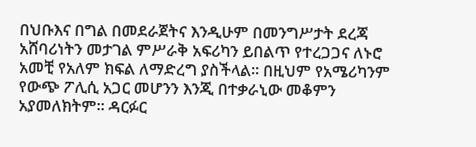በህቡእና በግል በመደራጀትና እንዲሁም በመንግሥታት ደረጃ አሸባሪነትን መታገል ምሥራቅ አፍሪካን ይበልጥ የተረጋጋና ለኑሮ አመቺ የአለም ክፍል ለማድረግ ያስችላል፡፡ በዚህም የአሜሪካንም የውጭ ፖሊሲ አጋር መሆንን እንጂ በተቃራኒው መቆምን አያመለክትም፡፡ ዳርፉር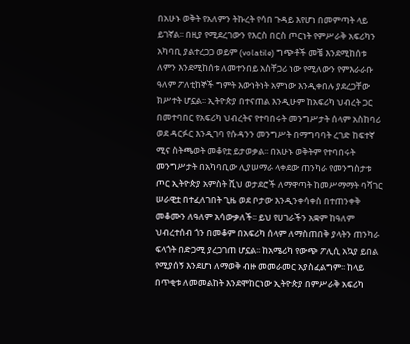በአሁኑ ወቅት የአለምን ትኩረት የሳበ ጉዳይ እየሆነ በመምጣት ላይ ይገኛል፡፡ በዚያ የሚደረገውን የእርስ በርስ ጦርነት የምሥራቅ አፍሪካን አካባቢ ያልተረጋጋ ወይም (volatile) ግጭቶች መቼ እንደሚከሰቱ ለምን እንደሚከሰቱ ለመተንበይ አስቸጋሪ ነው የሚለውን የምእራራቡ ዓለም ፖለቲከኞች ግምት እውነትነት አምነው እንዲቀበሉ ያደረጋቸው ክሥተት ሆኗል፡፡ ኢትዮጵያ በተናጠል እንዲሁም ከአፍሪካ ህብረት ጋር በመተባበር የአፍሪካ ህብረትና የተባበሩት መንግሥታት ሰላም አስከባሪ ወደ ዳርፉር እንዲገባ የሱዳንን መንግሥት በማግባባት ረገድ ከፍተኛ ሚና ስትጫወት መቆየቷ ይታወቃል፡፡ በአሁኑ ወቅትም የተባበሩት መንግሥታት በአካባቢው ሊያሠማራ ላቀደው ጠንካራ የመንግስታቱ ጦር ኢትዮጵያ አምስት ሺህ ወታደሮች ለማዋጣት ከመሥማማት ባሻገር ሠራዊቷ በተፈለገበት ጊዜ ወደ ቦታው እንዲንቀሳቀስ በተጠንቀቅ መቆሙን ለዓለም አሳውቃለች፡፡ ይህ የሀገራችን አቋም ከዓለም ህብረተሰብ ጎን በመቆም በአፍሪካ ሰላም ለማስጠበቅ ያላትን ጠንካራ ፍላጎት በድጋሚ ያረጋገጠ ሆኗል፡፡ ከአሜሪካ የውጭ ፖሊሲ አኳያ ይበል የሚያሰኝ እንደሆነ ለማወቅ ብዙ መመራመር አያስፈልግም፡፡ ከላይ በጥቂቱ ለመመልከት እንደሞከርነው ኢትዮጵያ በምሥራቅ አፍሪካ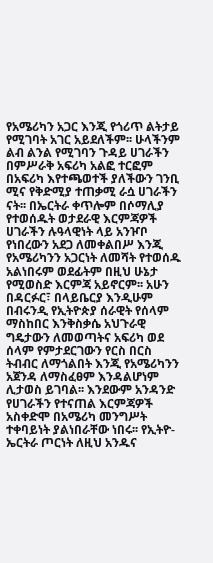የአሜሪካን አጋር እንጂ የጎሪጥ ልትታይ የሚገባት አገር አይደለችም፡፡ ሁላችንም ልብ ልንል የሚገባን ጉዳይ ሀገራችን በምሥራቅ አፍሪካ አልፎ ተርፎም በአፍሪካ እየተጫወተች ያለችውን ገንቢ ሚና የቅድሚያ ተጠቃሚ ራሷ ሀገራችን ናት፡፡ በኤርትራ ቀጥሎም በሶማሊያ የተወሰዱት ወታደራዊ እርምጃዎች ሀገራችን ሉዓላዊነት ላይ አንዦቦ የነበረውን አደጋ ለመቀልበሥ እንጂ የአሜሪካንን አጋርነት ለመሻት የተወሰዱ አልነበሩም ወደፊትም በዚህ ሁኔታ የሚወስድ እርምጃ አይኖርም፡፡ አሁን በዳርፉር፣ በላይቤርያ እንዲሁም በብሩንዲ የኢትዮጵያ ሰራዊት የሰላም ማስከበር እንቅስቃሴ አህጉራዊ ግዴታውን ለመወጣትና አፍሪካ ወደ ሰላም የምታደርገውን የርስ በርስ ትብብር ለማጎልበት እንጂ የአሜሪካንን አጀንዳ ለማስፈፀም እንዳልሆነም ሊታወስ ይገባል፡፡ እንደውም አንዳንድ የሀገራችን የተናጠል እርምጃዎች አስቀድሞ በአሜሪካ መንግሥት ተቀባይነት ያልነበራቸው ነበሩ፡፡ የኢትዮ-ኤርትራ ጦርነት ለዚህ አንዱና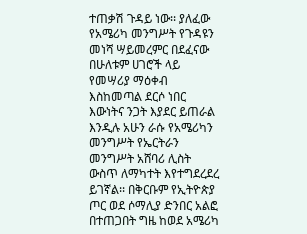ተጠቃሽ ጉዳይ ነው፡፡ ያለፈው የአሜሪካ መንግሥት የጉዳዩን መነሻ ሣይመረምር በደፈናው በሁለቱም ሀገሮች ላይ የመሣሪያ ማዕቀብ እስከመጣል ደርሶ ነበር እውነትና ንጋት እያደር ይጠራል እንዲሉ አሁን ራሱ የአሜሪካን መንግሥት የኤርትራን መንግሥት አሸባሪ ሊስት ውስጥ ለማካተት እየተግደረደረ ይገኛል፡፡ በቅርቡም የኢትዮጵያ ጦር ወደ ሶማሊያ ድንበር አልፎ በተጠጋበት ግዜ ከወደ አሜሪካ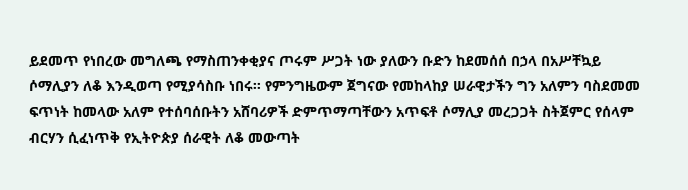ይደመጥ የነበረው መግለጫ የማስጠንቀቂያና ጦሩም ሥጋት ነው ያለውን ቡድን ከደመሰሰ በኃላ በአሥቸኳይ ሶማሊያን ለቆ እንዲወጣ የሚያሳስቡ ነበሩ፡፡ የምንግዜውም ጀግናው የመከላከያ ሠራዊታችን ግን አለምን ባስደመመ ፍጥነት ከመላው አለም የተሰባሰቡትን አሸባሪዎች ድምጥማጣቸውን አጥፍቶ ሶማሊያ መረጋጋት ስትጀምር የሰላም ብርሃን ሲፈነጥቅ የኢትዮጵያ ሰራዊት ለቆ መውጣት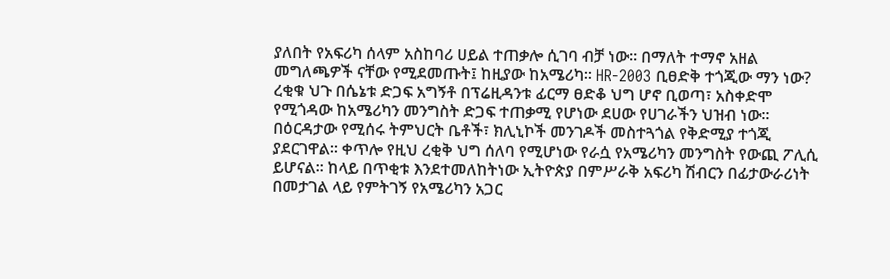ያለበት የአፍሪካ ሰላም አስከባሪ ሀይል ተጠቃሎ ሲገባ ብቻ ነው፡፡ በማለት ተማኖ አዘል መግለጫዎች ናቸው የሚደመጡት፤ ከዚያው ከአሜሪካ፡፡ HR-2003 ቢፀድቅ ተጎጂው ማን ነው? ረቂቁ ህጉ በሴኔቱ ድጋፍ አግኝቶ በፕሬዚዳንቱ ፊርማ ፀድቆ ህግ ሆኖ ቢወጣ፣ አስቀድሞ የሚጎዳው ከአሜሪካን መንግስት ድጋፍ ተጠቃሚ የሆነው ደሀው የሀገራችን ህዝብ ነው፡፡ በዕርዳታው የሚሰሩ ትምህርት ቤቶች፣ ክሊኒኮች መንገዶች መስተጓጎል የቅድሚያ ተጎጂ ያደርገዋል፡፡ ቀጥሎ የዚህ ረቂቅ ህግ ሰለባ የሚሆነው የራሷ የአሜሪካን መንግስት የውጪ ፖሊሲ ይሆናል፡፡ ከላይ በጥቂቱ እንደተመለከትነው ኢትዮጵያ በምሥራቅ አፍሪካ ሽብርን በፊታውራሪነት በመታገል ላይ የምትገኝ የአሜሪካን አጋር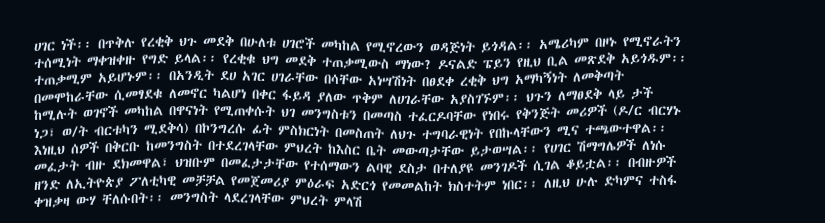ሀገር ነች፡፡ በጥቅሉ የረቂቅ ህጉ መደቅ በሁለቱ ሀገሮች መካከል የሚኖረውን ወዳጅነት ይጎዳል፡፡ አሜሪካም በዞኑ የሚኖራትን ተሰሚነት ማቀዝቀዙ የግድ ይላል፡፡ የረቂቁ ህግ መደቅ ተጠቃሚውስ ማነው? ዶናልድ ፔይን የዚህ ቢል መጽደቅ አይጎዱም፡፡ ተጠቃሚም አይሆኑም፡፡ በአንዲት ደሀ አገር ሀገራቸው በሳቸው አነሣሽነት በፀደቀ ረቂቅ ህግ አማካኝነት ለመቅጣት በመሞከራቸው ሲመፃደቁ ለመኖር ካልሆነ በቀር ፋይዳ ያለው ጥቅም ለሀገራቸው አያስገኙም፡፡ ህጉን ለማፀደቅ ላይ ታች ከሚሉት ወገኖች መካከል በዋናነት የሚጠቀሱት ህገ መንግስቱን በመጣስ ተፈርዶባቸው የነበሩ የቅንጅት መሪዎች (ዶ/ር ብርሃኑ ነጋ፣ ወ/ት ብርቱካን ሚደቅሳ) በኮንግረሱ ፊት ምስክርነት በመስጠት ለህጉ ተግባራዊነት የበኩላቸውን ሚና ተጫውተዋል፡፡ እነዚህ ሰዎች በቅርቡ ከመንግስት በተደረገላቸው ምህረት ከእስር ቤት መውጣታቸው ይታወሣል፡፡ የሀገር ሽማግሌዎች ለነሱ መፈታት ብዙ ደክመዋል፣ ህዝቡም በመፈታታቸው የተሰማውን ልባዊ ደስታ በተለያዩ መንገዶች ሲገል ቆይቷል፡፡ በብዙዎች ዘንድ ለኢትዮጵያ ፖለቲካዊ መቻቻል የመጀመሪያ ምዕራፍ አድርጎ የመመልከት ክስተትም ነበር፡፡ ለዚህ ሁሉ ድካምና ተስፋ ቀዝቃዛ ውሃ ቸለሱበት፡፡ መንግስት ላደረገላቸው ምህረት ምላሽ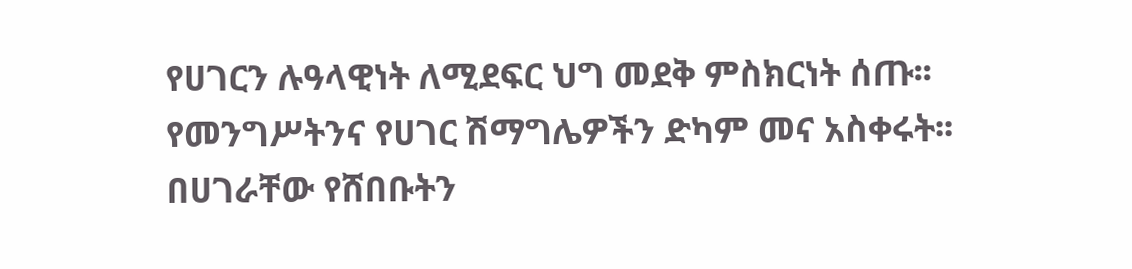የሀገርን ሉዓላዊነት ለሚደፍር ህግ መደቅ ምስክርነት ሰጡ፡፡ የመንግሥትንና የሀገር ሽማግሌዎችን ድካም መና አስቀሩት፡፡ በሀገራቸው የሸበቡትን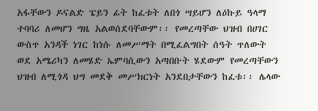አፋቸውን ዶናልድ ፔይን ፊት ከፈቱት ለበጎ ሣይሆን ለዕኩይ ዓላማ ተባባሪ ለመሆን ግዜ አልወሰደባቸውም፡፡ የመረጣቸው ህዝብ በሀገር ውስጥ አንዳች ነገር ከነሱ ለመሥማት በሚፈልግበት ሰዓት ጥለውት ወደ አሜሪካን ለመሄድ ኤምባሲውን አጣበቡት ሄደውም የመረጣቸውን ህዝብ ለሚጎዳ ህግ መደቅ መሥክርነት አንደበታቸውን ከፈቱ፡፡ ሌላው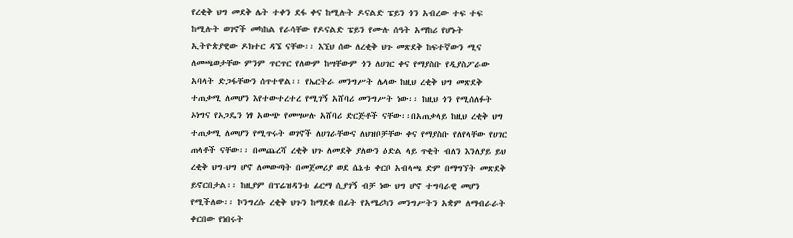የረቂቅ ህግ መደቅ ሌት ተቀን ደፋ ቀና ከሚሉት ዶናልድ ፔይን ጎን አብረው ተፍ ተፍ ከሚሉት ወገኖች መካከል የራሳቸው የዶናልድ ፔይን የሙሉ ሰዓት አማከሪ የሆኑት ኢትዮጵያዊው ዶክተር ዳኜ ናቸው፡፡ እኚህ ሰው ለረቂቅ ህጉ መጽደቅ ከፍተኛውን ሚና ለመጫወታቸው ምንም ጥርጥር የለውም ከሣቸውም ጎን ለሀገር ቀና የማያስቡ የዲያስፖራው አባላት ድጋፋቸውን ሰጥተዋል፡፡ የኤርትራ መንግሥት ሌላው ከዚህ ረቂቅ ህግ መጽደቅ ተጠቃሚ ለመሆን እየተውተረተረ የሚገኝ አሸባሪ መንግሥት ነው፡፡ ከዚህ ጎን የሚሰለፉት ኦነግና የኦጋዴን ነፃ አውጭ የመሣሠሉ አሸባሪ ድርጅቶች ናቸው፡፡በአጠቃላይ ከዚህ ረቂቅ ህግ ተጠቃሚ ለመሆን የሚጥሩት ወገኖች ለሀገራቸውና ለህዝቦቻቸው ቀና የማያስቡ የለየላቸው የሀገር ጠላቶች ናቸው፡፡ በመጨረሻ ረቂቅ ህጉ ለመደቅ ያለውን ዕድል ላይ ጥቂት ብለን እንለያይ ይህ ረቂቅ ህግ-ህግ ሆኖ ለመውጣት በመጀመሪያ ወደ ሴኔቱ ቀርቦ አብላጫ ድም በማግኘት መጽደቅ ይኖርበታል፡፡ ከዚያም በፕሬዝዳንቱ ፊርማ ሲያገኝ ብቻ ነው ህግ ሆኖ ተግባራዊ መሆን የሚችለው፡፡ ኮንግረሱ ረቂቅ ህጉን ከማደቁ በፊት የአሜሪካን መንግሥትን አቋም ለማብራራት ቀርበው የነበሩት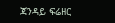ጃንዳይ ፍሬዘር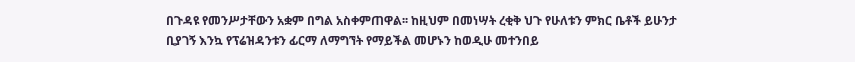በጉዳዩ የመንሥታቸውን አቋም በግል አስቀምጠዋል፡፡ ከዚህም በመነሣት ረቂቅ ህጉ የሁለቱን ምክር ቤቶች ይሁንታ ቢያገኝ እንኳ የፕሬዝዳንቱን ፊርማ ለማግኘት የማይችል መሆኑን ከወዲሁ መተንበይ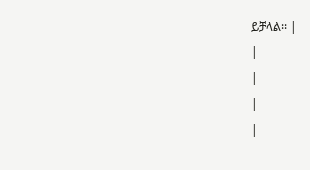ይቻላል፡፡ |
|
|
|
|